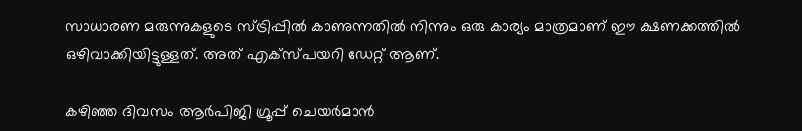സാധാരണ മരുന്നുകളുടെ സ്ട്രിപ്പിൽ കാണുന്നതിൽ നിന്നും ഒരു കാര്യം മാത്രമാണ് ഈ ക്ഷണക്കത്തിൽ ഒഴിവാക്കിയിട്ടുള്ളത്. അത് എക്സ്പയറി ഡേറ്റ് ആണ്.

കഴിഞ്ഞ ദിവസം ആർ‍‍പിജി ഗ്രൂപ്പ് ചെയർമാൻ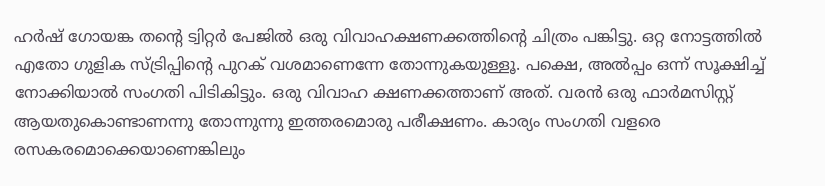ഹർഷ് ഗോയങ്ക തന്റെ ട്വിറ്റർ പേജിൽ ഒരു വിവാഹക്ഷണക്കത്തിന്റെ ചിത്രം പങ്കിട്ടു. ഒറ്റ നോട്ടത്തിൽ എതോ ഗുളിക സ്ട്രിപ്പിന്റെ പുറക് വശമാണെന്നേ തോന്നുകയുള്ളൂ. പക്ഷെ, അൽപ്പം ഒന്ന് സൂക്ഷിച്ച് നോക്കിയാൽ സംഗതി പിടികിട്ടും. ഒരു വിവാഹ ക്ഷണക്കത്താണ് അത്. വരൻ ഒരു ഫാർമസിസ്റ്റ് ആയതുകൊണ്ടാണന്നു തോന്നുന്നു ഇത്തരമൊരു പരീക്ഷണം. കാര്യം സംഗതി വളരെ രസകരമൊക്കെയാണെങ്കിലും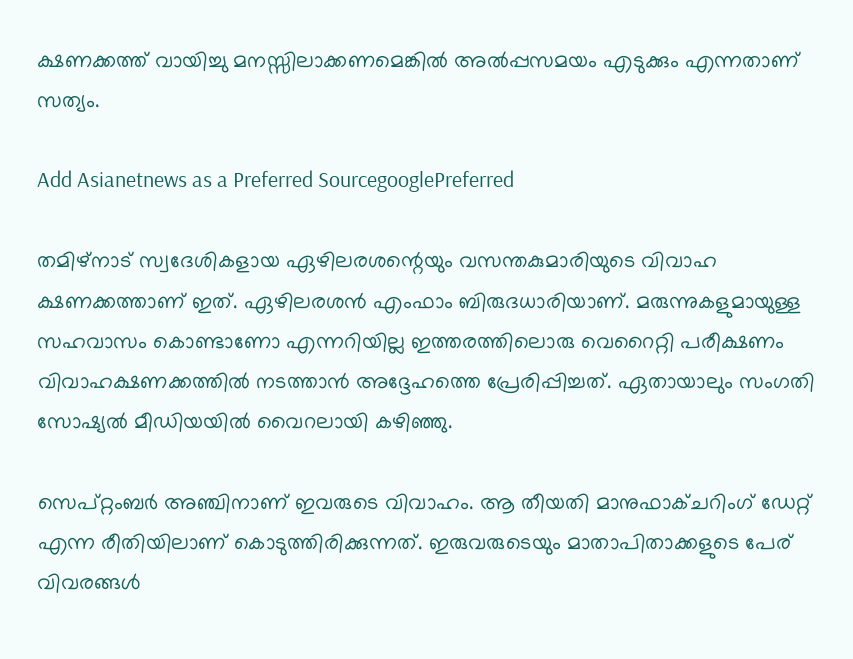ക്ഷണക്കത്ത് വായിച്ചു മനസ്സിലാക്കണമെങ്കിൽ അൽപ്പസമയം എടുക്കും എന്നതാണ് സത്യം.

Add Asianetnews as a Preferred SourcegooglePreferred

തമിഴ്നാട് സ്വദേശികളായ ഏഴിലരശന്റെയും വസന്തകുമാരിയുടെ വിവാഹ ക്ഷണക്കത്താണ് ഇത്. ഏഴിലരശൻ എംഫാം ബിരുദധാരിയാണ്. മരുന്നുകളുമായുള്ള സഹവാസം കൊണ്ടാണോ എന്നറിയില്ല ഇത്തരത്തിലൊരു വെറൈറ്റി പരീക്ഷണം വിവാഹക്ഷണക്കത്തിൽ നടത്താൻ അദ്ദേഹത്തെ പ്രേരിപ്പിച്ചത്. ഏതായാലും സംഗതി സോഷ്യൽ മീഡിയയിൽ വൈറലായി കഴിഞ്ഞു.

സെപ്റ്റംബർ അഞ്ചിനാണ് ഇവരുടെ വിവാഹം. ആ തീയതി മാനുഫാക്ചറിംഗ് ഡേറ്റ് എന്ന രീതിയിലാണ് കൊടുത്തിരിക്കുന്നത്. ഇരുവരുടെയും മാതാപിതാക്കളുടെ പേര് വിവരങ്ങൾ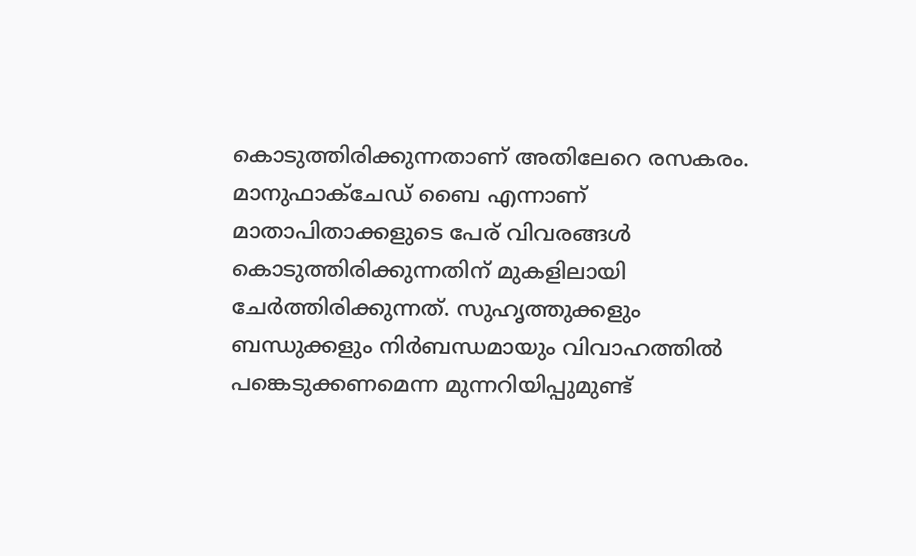കൊടുത്തിരിക്കുന്നതാണ് അതിലേറെ രസകരം. മാനുഫാക്ചേഡ് ബൈ എന്നാണ് മാതാപിതാക്കളുടെ പേര് വിവരങ്ങൾ കൊടുത്തിരിക്കുന്നതിന് മുകളിലായി ചേർത്തിരിക്കുന്നത്. സുഹൃത്തുക്കളും ബന്ധുക്കളും നിർബന്ധമായും വിവാഹത്തിൽ പങ്കെടുക്കണമെന്ന മുന്നറിയിപ്പുമുണ്ട്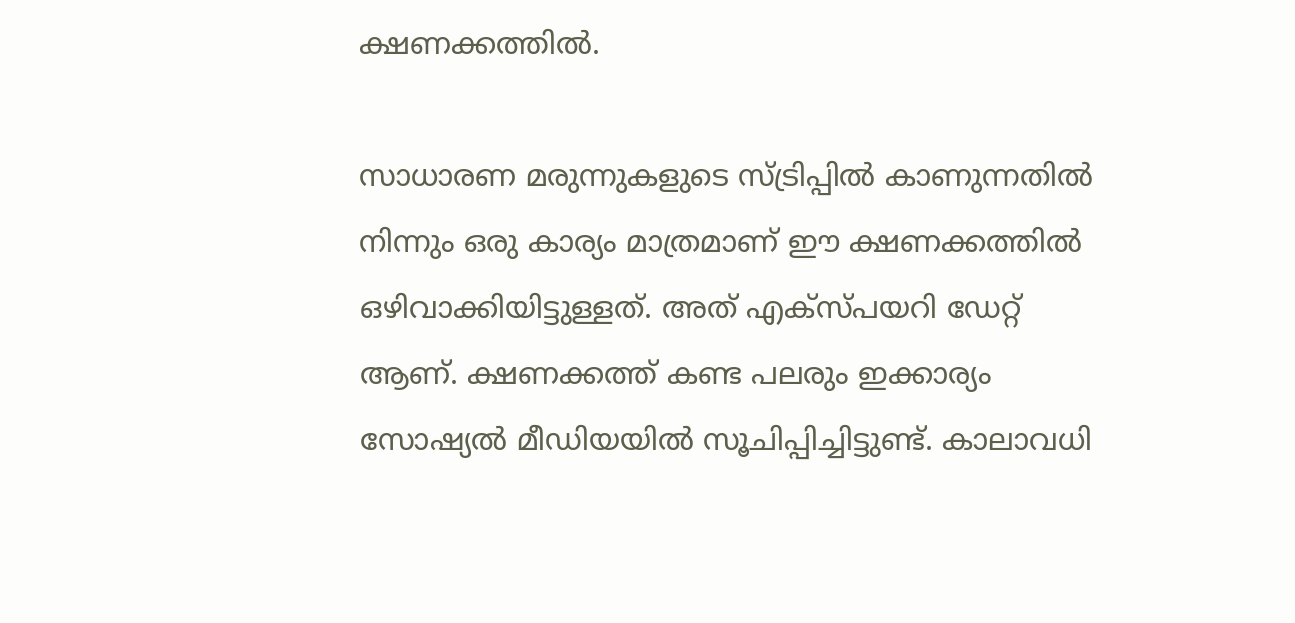ക്ഷണക്കത്തിൽ.

സാധാരണ മരുന്നുകളുടെ സ്ട്രിപ്പിൽ കാണുന്നതിൽ നിന്നും ഒരു കാര്യം മാത്രമാണ് ഈ ക്ഷണക്കത്തിൽ ഒഴിവാക്കിയിട്ടുള്ളത്. അത് എക്സ്പയറി ഡേറ്റ് ആണ്. ക്ഷണക്കത്ത് കണ്ട പലരും ഇക്കാര്യം സോഷ്യൽ മീഡിയയിൽ സൂചിപ്പിച്ചിട്ടുണ്ട്. കാലാവധി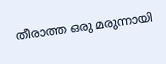തീരാത്ത ഒരു മരുന്നായി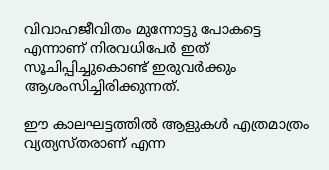വിവാഹജീവിതം മുന്നോട്ടു പോകട്ടെ എന്നാണ് നിരവധിപേർ ഇത് സൂചിപ്പിച്ചുകൊണ്ട് ഇരുവർക്കും ആശംസിച്ചിരിക്കുന്നത്.

ഈ കാലഘട്ടത്തിൽ ആളുകൾ എത്രമാത്രം വ്യത്യസ്തരാണ് എന്ന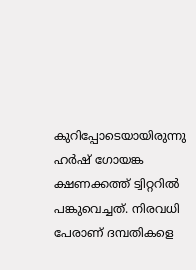കുറിപ്പോടെയായിരുന്നു ഹർഷ് ഗോയങ്ക ക്ഷണക്കത്ത് ട്വിറ്ററിൽ പങ്കുവെച്ചത്. നിരവധി പേരാണ് ദമ്പതികളെ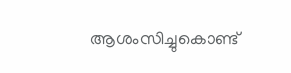ആശംസിച്ചുകൊണ്ട്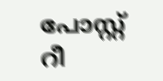പോസ്റ്റ് റീ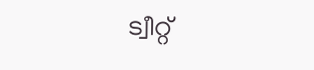ട്വീറ്റ്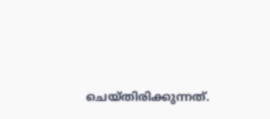ചെയ്തിരിക്കുന്നത്.